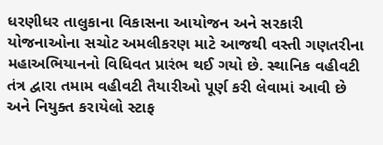ધરણીધર તાલુકાના વિકાસના આયોજન અને સરકારી યોજનાઓના સચોટ અમલીકરણ માટે આજથી વસ્તી ગણતરીના મહાઅભિયાનનો વિધિવત પ્રારંભ થઈ ગયો છે. સ્થાનિક વહીવટી તંત્ર દ્વારા તમામ વહીવટી તૈયારીઓ પૂર્ણ કરી લેવામાં આવી છે અને નિયુક્ત કરાયેલો સ્ટાફ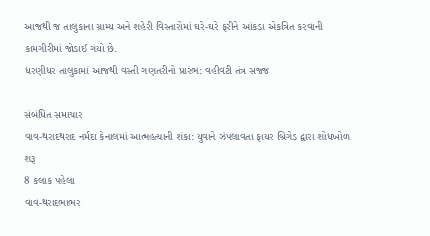આજથી જ તાલુકાના ગ્રામ્ય અને શહેરી વિસ્તારોમાં ઘરે-ઘરે ફરીને આંકડા એકત્રિત કરવાની કામગીરીમાં જોડાઈ ગયો છે.
ધરણીધર તાલુકામાં આજથી વસ્તી ગણતરીનો પ્રારંભ: વહીવટી તંત્ર સજ્જ

સંબંધિત સમાચાર
વાવ-થરાદથરાદ નર્મદા કેનાલમાં આત્મહત્યાની શંકા: યુવાને ઝંપલાવતા ફાયર બ્રિગેડ દ્વારા શોધખોળ શરૂ
8 કલાક પહેલા
વાવ-થરાદભાભર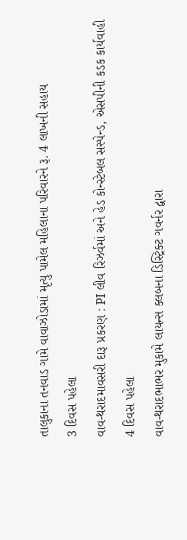તાલુકાના તનવાડ ગામે વાવાઝોડામાં મૃત્યુ પામેલ મહિલાના પરિવારને રૂ. 4 લાખની સહાય
3 દિવસ પહેલા
વાવ-થરાદમાવસરી દારૂ પ્રકરણ : PI લીવ રિઝર્વમાં અને હેડ કોન્સ્ટેબલ સસ્પેન્ડ, એસપીની કડક કાર્યવાહી
4 દિવસ પહેલા
વાવ-થરાદભાભર મુકામે લાયન્સ ક્લબના ડિસ્ટ્રિક્ટ ગવર્નર દ્વારા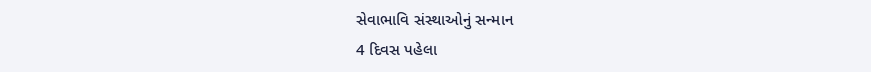સેવાભાવિ સંસ્થાઓનું સન્માન
4 દિવસ પહેલા